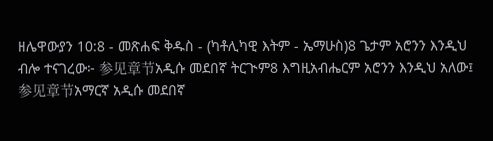ዘሌዋውያን 10:8 - መጽሐፍ ቅዱስ - (ካቶሊካዊ እትም - ኤማሁስ)8 ጌታም አሮንን እንዲህ ብሎ ተናገረው፦ 参见章节አዲሱ መደበኛ ትርጒም8 እግዚአብሔርም አሮንን እንዲህ አለው፤ 参见章节አማርኛ አዲሱ መደበኛ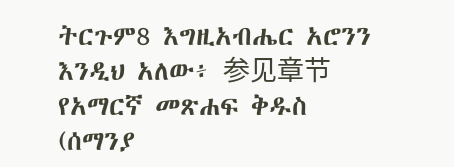ትርጉም8 እግዚአብሔር አሮንን እንዲህ አለው፥ 参见章节የአማርኛ መጽሐፍ ቅዱስ (ሰማንያ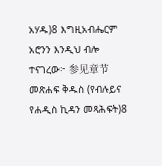አሃዱ)8 እግዚአብሔርም አሮንን እንዲህ ብሎ ተናገረው፦ 参见章节መጽሐፍ ቅዱስ (የብሉይና የሐዲስ ኪዳን መጻሕፍት)8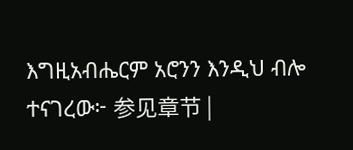እግዚአብሔርም አሮንን እንዲህ ብሎ ተናገረው፦ 参见章节 |